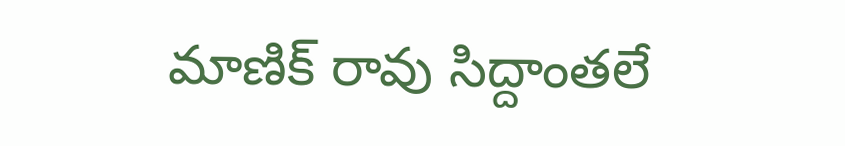మాణిక్ రావు సిద్దాంతలే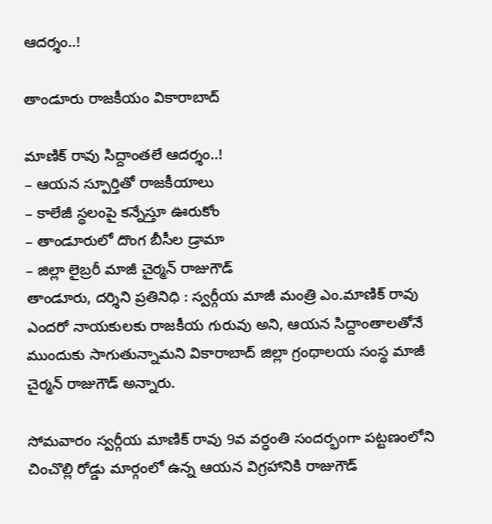ఆదర్శం..!

తాండూరు రాజకీయం వికారాబాద్

మాణిక్ రావు సిద్దాంతలే ఆదర్శం..!
– ఆయన స్పూర్తితో రాజకీయాలు
– కాలేజీ స్థలంపై కన్నేస్తూ ఊరుకోం
– తాండూరులో దొంగ బీసీల డ్రామా
– జిల్లా లైబ్రరీ మాజీ చైర్మన్ రాజుగౌడ్
తాండూరు, దర్శిని ప్రతినిధి : స్వర్గీయ మాజీ మంత్రి ఎం.మాణిక్ రావు ఎందరో నాయకులకు రాజకీయ గురువు అని, ఆయన సిద్దాంతాలతోనే ముందుకు సాగుతున్నామని వికారాబాద్‌ జిల్లా గ్రంథాలయ సంస్థ మాజీ చైర్మన్ రాజుగౌడ్ అన్నారు.

సోమవారం స్వర్గీయ మాణిక్ రావు 9వ వర్ధంతి సందర్భంగా పట్టణంలోని చించొల్లి రోడ్డు మార్గంలో ఉన్న ఆయన విగ్రహానికి రాజుగౌడ్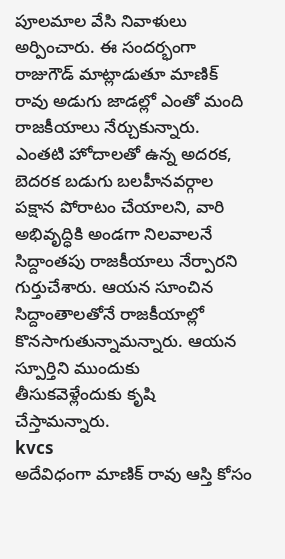పూలమాల వేసి నివాళులు అర్పించారు. ఈ సందర్భంగా రాజుగౌడ్ మాట్లాడుతూ మాణిక్‌ రావు అడుగు జాడల్లో ఎంతో మంది రాజకీయాలు నేర్చుకున్నారు. ఎంతటి హోదాలతో ఉన్న అదరక, బెదరక బడుగు బలహీనవర్గాల పక్షాన పోరాటం చేయాలని, వారి అభివృద్ధికి అండగా నిలవాలనే సిద్దాంతపు రాజకీయాలు నేర్పారని గుర్తుచేశారు. ఆయన సూంచిన సిద్దాంతాలతోనే రాజకీయాల్లో కొనసాగుతున్నామన్నారు. ఆయన స్పూర్తిని ముందుకు తీసుకవెళ్లేందుకు కృషి చేస్తామన్నారు.
kvcs
అదేవిధంగా మాణిక్ రావు ఆస్తి కోసం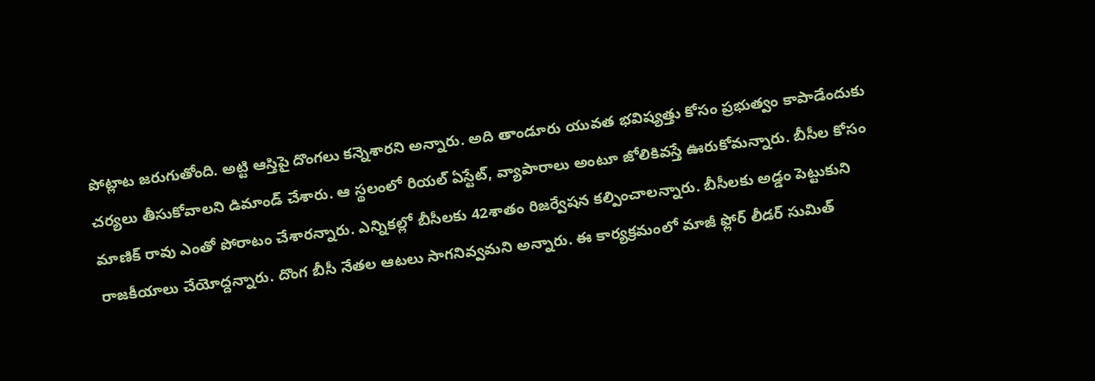పోట్లాట జరుగుతోంది. అట్టి ఆస్తిపై దొంగలు కన్నెశారని అన్నారు. అది తాండూరు యువత భవిష్యత్తు కోసం ప్రభుత్వం కాపాడేందుకు చర్యలు తీసుకోవాలని డిమాండ్ చేశారు. ఆ స్థలంలో రియల్ ఏస్టేట్, వ్యాపారాలు అంటూ జోలికివస్తే ఊరుకోమన్నారు. బీసీల కోసం మాణిక్ రావు ఎంతో పోరాటం చేశారన్నారు. ఎన్నికల్లో బీసీలకు 42శాతం రిజర్వేషన కల్పించాలన్నారు. బీసీలకు అడ్డం పెట్టుకుని రాజకీయాలు చేయోద్దన్నారు. దొంగ బీసీ నేతల ఆటలు సాగనివ్వమని అన్నారు. ఈ కార్యక్రమంలో మాజీ ఫ్లోర్ లీడర్ సుమిత్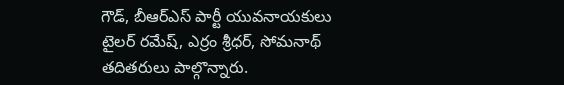గౌడ్, బీఆర్ఎస్ పార్టీ యువనాయకులు టైలర్ రమేష్‌, ఎర్రం శ్రీధర్, సోమనాథ్ తదితరులు పాల్గొన్నారు.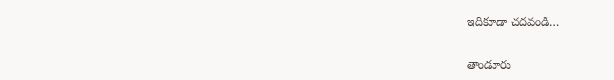ఇదికూడా చదవండి…

తాండూరు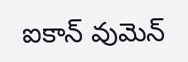ఐకాన్ వుమెన్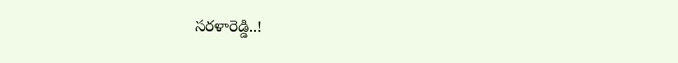సరళారెడ్డి..!